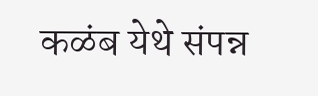कळंब येथे संपन्न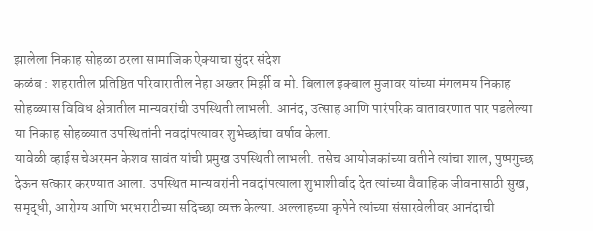झालेला निकाह सोहळा ठरला सामाजिक ऐक्याचा सुंदर संदेश
कळंब : शहरातील प्रतिष्ठित परिवारातील नेहा अख्तर मिर्झी व मो. बिलाल इक्बाल मुजावर यांच्या मंगलमय निकाह सोहळ्यास विविध क्षेत्रातील मान्यवरांची उपस्थिती लाभली. आनंद, उत्साह आणि पारंपरिक वातावरणात पार पडलेल्या या निकाह सोहळ्यात उपस्थितांनी नवदांपत्यावर शुभेच्छांचा वर्षाव केला.
यावेळी व्हाईस चेअरमन केशव सावंत यांची प्रमुख उपस्थिती लाभली. तसेच आयोजकांच्या वतीने त्यांचा शाल, पुष्पगुच्छ देऊन सत्कार करण्यात आला. उपस्थित मान्यवरांनी नवदांपत्याला शुभाशीर्वाद देत त्यांच्या वैवाहिक जीवनासाठी सुख, समृद्धी, आरोग्य आणि भरभराटीच्या सदिच्छा व्यक्त केल्या. अल्लाहच्या कृपेने त्यांच्या संसारवेलीवर आनंदाची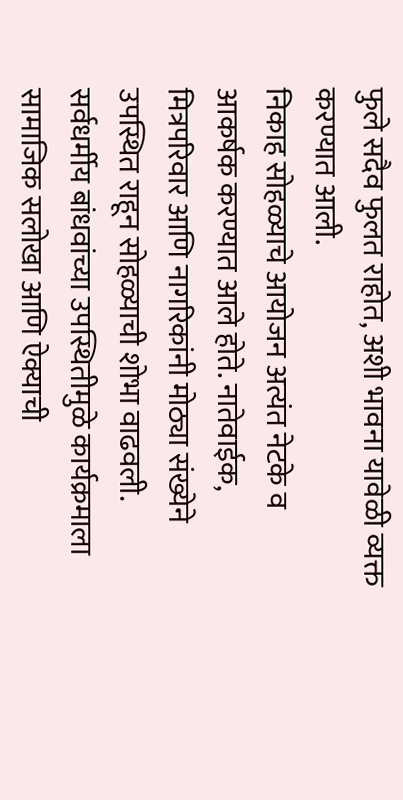फुले सदैव फुलत राहोत, अशी भावना यावेळी व्यक्त करण्यात आली.
निकाह सोहळ्याचे आयोजन अत्यंत नेटके व आकर्षक करण्यात आले होते. नातेवाईक, मित्रपरिवार आणि नागरिकांनी मोठ्या संख्येने उपस्थित राहून सोहळ्याची शोभा वाढवली. सर्वधर्मीय बांधवांच्या उपस्थितीमुळे कार्यक्रमाला सामाजिक सलोखा आणि ऐक्याची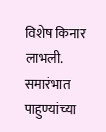विशेष किनार लाभली.
समारंभात पाहुण्यांच्या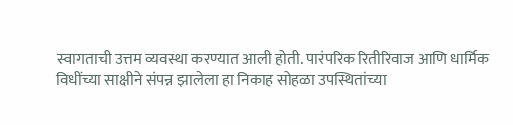स्वागताची उत्तम व्यवस्था करण्यात आली होती. पारंपरिक रितीरिवाज आणि धार्मिक विधींच्या साक्षीने संपन्न झालेला हा निकाह सोहळा उपस्थितांच्या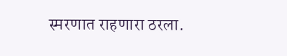स्मरणात राहणारा ठरला.